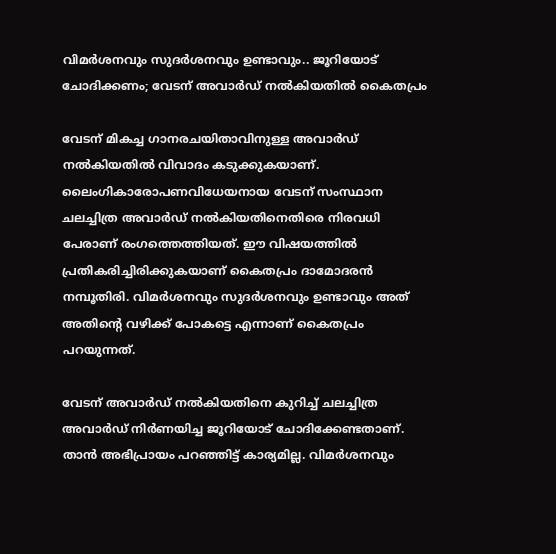വിമര്‍ശനവും സുദര്‍ശനവും ഉണ്ടാവും.. ജൂറിയോട് ചോദിക്കണം; വേടന് അവാര്‍ഡ് നല്‍കിയതില്‍ കൈതപ്രം

വേടന് മികച്ച ഗാനരചയിതാവിനുള്ള അവാര്‍ഡ് നല്‍കിയതില്‍ വിവാദം കടുക്കുകയാണ്. ലൈംഗികാരോപണവിധേയനായ വേടന് സംസ്ഥാന ചലച്ചിത്ര അവാര്‍ഡ് നല്‍കിയതിനെതിരെ നിരവധി പേരാണ് രംഗത്തെത്തിയത്. ഈ വിഷയത്തില്‍ പ്രതികരിച്ചിരിക്കുകയാണ് കൈതപ്രം ദാമോദരന്‍ നമ്പൂതിരി. വിമര്‍ശനവും സുദര്‍ശനവും ഉണ്ടാവും അത് അതിന്റെ വഴിക്ക് പോകട്ടെ എന്നാണ് കൈതപ്രം പറയുന്നത്.

വേടന് അവാര്‍ഡ് നല്‍കിയതിനെ കുറിച്ച് ചലച്ചിത്ര അവാര്‍ഡ് നിര്‍ണയിച്ച ജൂറിയോട് ചോദിക്കേണ്ടതാണ്. താന്‍ അഭിപ്രായം പറഞ്ഞിട്ട് കാര്യമില്ല. വിമര്‍ശനവും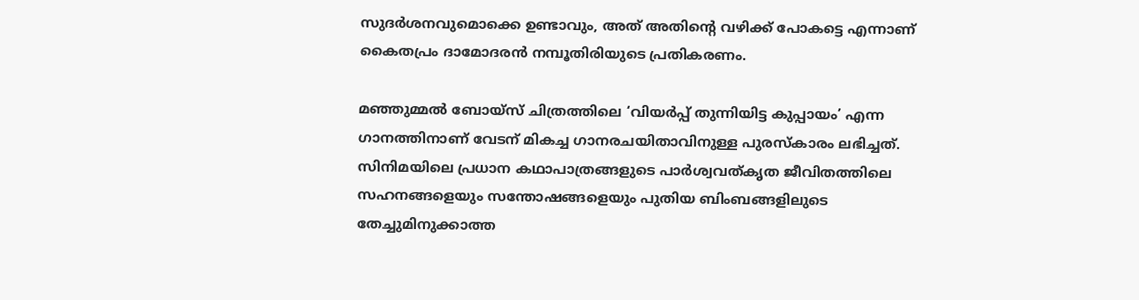സുദര്‍ശനവുമൊക്കെ ഉണ്ടാവും, അത് അതിന്റെ വഴിക്ക് പോകട്ടെ എന്നാണ് കൈതപ്രം ദാമോദരന്‍ നമ്പൂതിരിയുടെ പ്രതികരണം.

മഞ്ഞുമ്മല്‍ ബോയ്‌സ് ചിത്രത്തിലെ ‘വിയര്‍പ്പ് തുന്നിയിട്ട കുപ്പായം’ എന്ന ഗാനത്തിനാണ് വേടന് മികച്ച ഗാനരചയിതാവിനുള്ള പുരസ്‌കാരം ലഭിച്ചത്. സിനിമയിലെ പ്രധാന കഥാപാത്രങ്ങളുടെ പാര്‍ശ്വവത്കൃത ജീവിതത്തിലെ സഹനങ്ങളെയും സന്തോഷങ്ങളെയും പുതിയ ബിംബങ്ങളിലുടെ തേച്ചുമിനുക്കാത്ത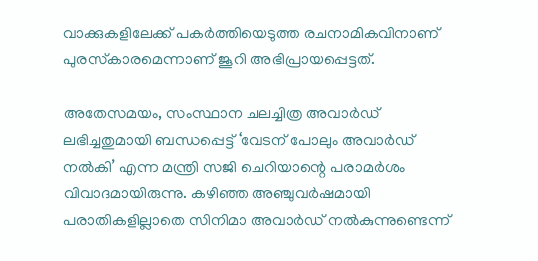വാക്കുകളിലേക്ക് പകര്‍ത്തിയെടുത്ത രചനാമികവിനാണ് പുരസ്‌കാരമെന്നാണ് ജൂറി അഭിപ്രായപ്പെട്ടത്.

അതേസമയം, സംസ്ഥാന ചലച്ചിത്ര അവാര്‍ഡ് ലഭിച്ചതുമായി ബന്ധപ്പെട്ട് ‘വേടന് പോലും അവാര്‍ഡ് നല്‍കി’ എന്ന മന്ത്രി സജി ചെറിയാന്റെ പരാമര്‍ശം വിവാദമായിരുന്നു. കഴിഞ്ഞ അഞ്ചുവര്‍ഷമായി പരാതികളില്ലാതെ സിനിമാ അവാര്‍ഡ് നല്‍കുന്നുണ്ടെന്ന്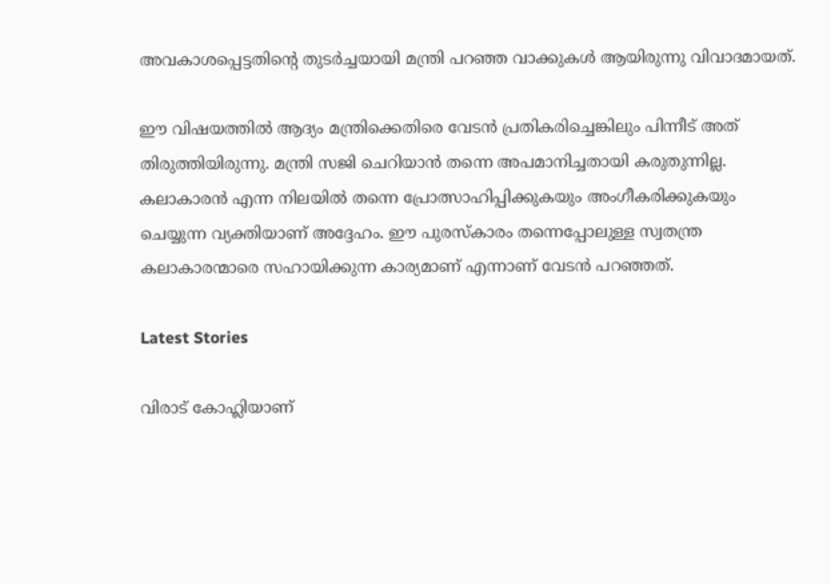അവകാശപ്പെട്ടതിന്റെ തുടര്‍ച്ചയായി മന്ത്രി പറഞ്ഞ വാക്കുകള്‍ ആയിരുന്നു വിവാദമായത്.

ഈ വിഷയത്തില്‍ ആദ്യം മന്ത്രിക്കെതിരെ വേടന്‍ പ്രതികരിച്ചെങ്കിലും പിന്നീട് അത് തിരുത്തിയിരുന്നു. മന്ത്രി സജി ചെറിയാന്‍ തന്നെ അപമാനിച്ചതായി കരുതുന്നില്ല. കലാകാരന്‍ എന്ന നിലയില്‍ തന്നെ പ്രോത്സാഹിപ്പിക്കുകയും അംഗീകരിക്കുകയും ചെയ്യുന്ന വ്യക്തിയാണ് അദ്ദേഹം. ഈ പുരസ്‌കാരം തന്നെപ്പോലുള്ള സ്വതന്ത്ര കലാകാരന്മാരെ സഹായിക്കുന്ന കാര്യമാണ് എന്നാണ് വേടന്‍ പറഞ്ഞത്.

Latest Stories

വിരാട് കോഹ്ലിയാണ്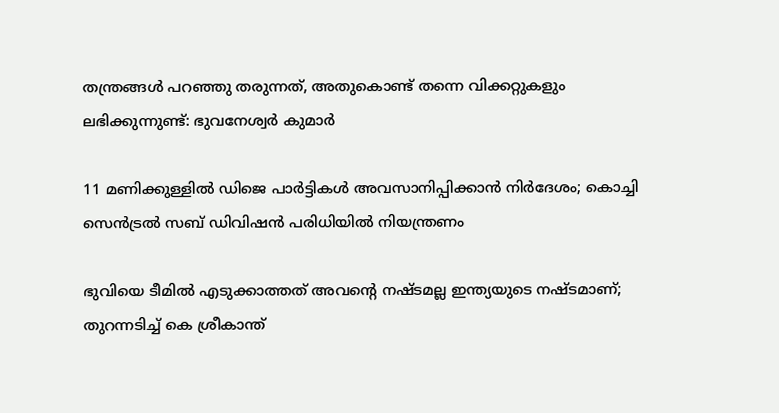തന്ത്രങ്ങൾ പറഞ്ഞു തരുന്നത്, അതുകൊണ്ട് തന്നെ വിക്കറ്റുകളും ലഭിക്കുന്നുണ്ട്: ഭുവനേശ്വർ കുമാർ

11 മണിക്കുള്ളിൽ ഡിജെ പാർട്ടികൾ അവസാനിപ്പിക്കാൻ നിർദേശം; കൊച്ചി സെന്‍ട്രല്‍ സബ് ഡിവിഷന്‍ പരിധിയില്‍ നിയന്ത്രണം

ഭുവിയെ ടീമിൽ എടുക്കാത്തത് അവന്റെ നഷ്ടമല്ല ഇന്ത്യയുടെ നഷ്ടമാണ്; തുറന്നടിച്ച് കെ ശ്രീകാന്ത്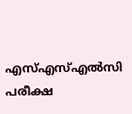എസ്എസ്എല്‍സി പരീക്ഷ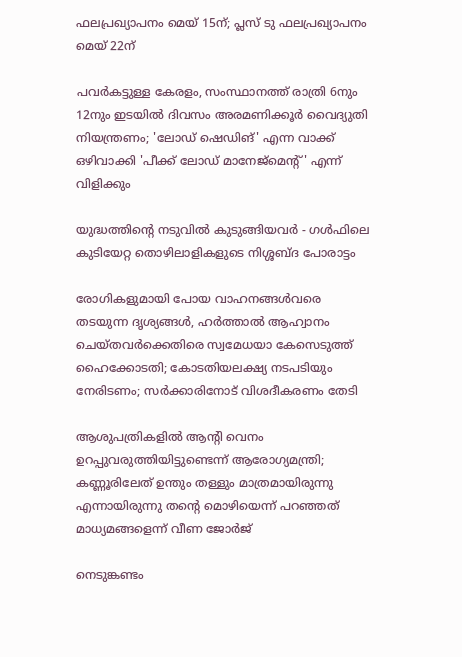ഫലപ്രഖ്യാപനം മെയ് 15ന്; പ്ലസ് ടു ഫലപ്രഖ്യാപനം മെയ് 22ന്

പവര്‍കട്ടുള്ള കേരളം, സംസ്ഥാനത്ത് രാത്രി 6നും 12നും ഇടയില്‍ ദിവസം അരമണിക്കൂര്‍ വൈദ്യുതി നിയന്ത്രണം; 'ലോഡ് ഷെഡിങ്' എന്ന വാക്ക് ഒഴിവാക്കി 'പീക്ക് ലോഡ് മാനേജ്‌മെന്റ്' എന്ന് വിളിക്കും

യുദ്ധത്തിന്റെ നടുവിൽ കുടുങ്ങിയവർ - ഗൾഫിലെ കുടിയേറ്റ തൊഴിലാളികളുടെ നിശ്ശബ്ദ പോരാട്ടം

രോഗികളുമായി പോയ വാഹനങ്ങള്‍വരെ തടയുന്ന ദൃശ്യങ്ങള്‍, ഹര്‍ത്താല്‍ ആഹ്വാനം ചെയ്തവര്‍ക്കെതിരെ സ്വമേധയാ കേസെടുത്ത് ഹൈക്കോടതി; കോടതിയലക്ഷ്യ നടപടിയും നേരിടണം; സര്‍ക്കാരിനോട് വിശദീകരണം തേടി

ആശുപത്രികളില്‍ ആന്റി വെനം ഉറപ്പുവരുത്തിയിട്ടുണ്ടെന്ന് ആരോഗ്യമന്ത്രി; കണ്ണൂരിലേത് ഉന്തും തള്ളും മാത്രമായിരുന്നു എന്നായിരുന്നു തന്റെ മൊഴിയെന്ന് പറഞ്ഞത് മാധ്യമങ്ങളെന്ന് വീണ ജോര്‍ജ്

നെടുങ്കണ്ടം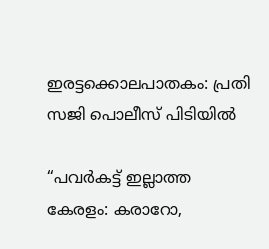ഇരട്ടക്കൊലപാതകം: പ്രതി സജി പൊലീസ് പിടിയില്‍

“പവർകട്ട് ഇല്ലാത്ത കേരളം: കരാറോ,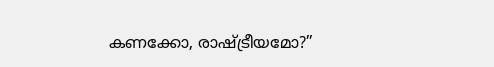കണക്കോ, രാഷ്ട്രീയമോ?”